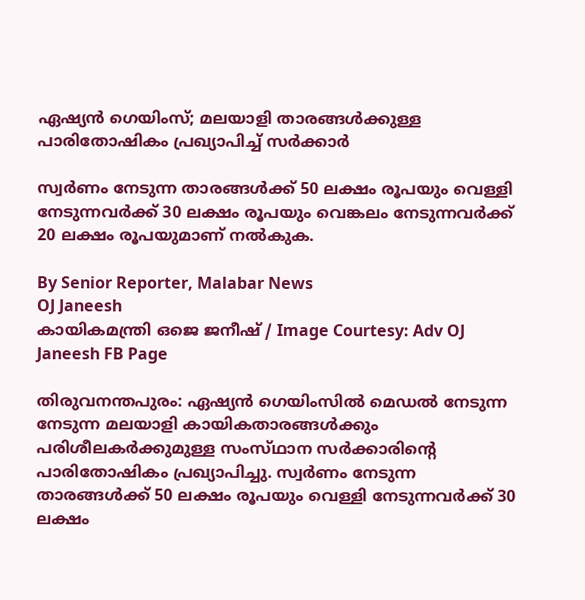ഏഷ്യൻ ഗെയിംസ്; മലയാളി താരങ്ങൾക്കുള്ള പാരിതോഷികം പ്രഖ്യാപിച്ച് സർക്കാർ

സ്വർണം നേടുന്ന താരങ്ങൾക്ക് 50 ലക്ഷം രൂപയും വെള്ളി നേടുന്നവർക്ക് 30 ലക്ഷം രൂപയും വെങ്കലം നേടുന്നവർക്ക് 20 ലക്ഷം രൂപയുമാണ് നൽകുക.

By Senior Reporter, Malabar News
OJ Janeesh
കായികമന്ത്രി ഒജെ ജനീഷ് / Image Courtesy: Adv OJ Janeesh FB Page

തിരുവനന്തപുരം: ഏഷ്യൻ ഗെയിംസിൽ മെഡൽ നേടുന്ന നേടുന്ന മലയാളി കായികതാരങ്ങൾക്കും പരിശീലകർക്കുമുള്ള സംസ്‌ഥാന സർക്കാരിന്റെ പാരിതോഷികം പ്രഖ്യാപിച്ചു. സ്വർണം നേടുന്ന താരങ്ങൾക്ക് 50 ലക്ഷം രൂപയും വെള്ളി നേടുന്നവർക്ക് 30 ലക്ഷം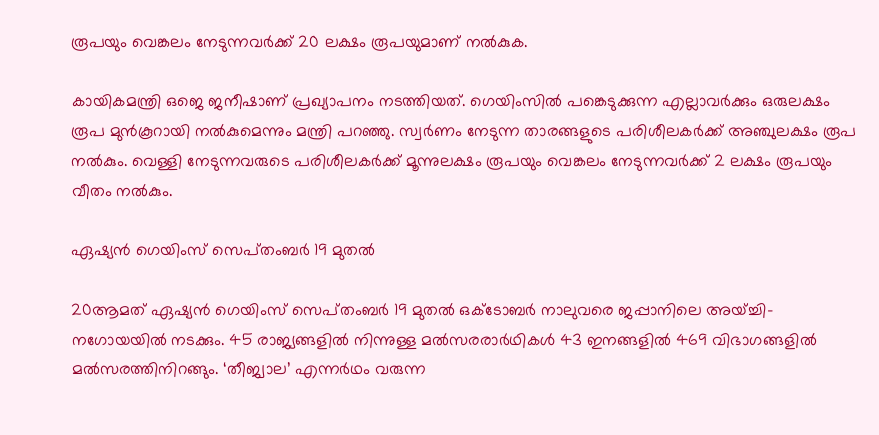രൂപയും വെങ്കലം നേടുന്നവർക്ക് 20 ലക്ഷം രൂപയുമാണ് നൽകുക.

കായികമന്ത്രി ഒജെ ജനീഷാണ് പ്രഖ്യാപനം നടത്തിയത്. ഗെയിംസിൽ പങ്കെടുക്കുന്ന എല്ലാവർക്കും ഒരുലക്ഷം രൂപ മുൻകൂറായി നൽകുമെന്നും മന്ത്രി പറഞ്ഞു. സ്വർണം നേടുന്ന താരങ്ങളുടെ പരിശീലകർക്ക് അഞ്ചുലക്ഷം രൂപ നൽകും. വെള്ളി നേടുന്നവരുടെ പരിശീലകർക്ക് മൂന്നുലക്ഷം രൂപയും വെങ്കലം നേടുന്നവർക്ക് 2 ലക്ഷം രൂപയും വീതം നൽകും.

ഏഷ്യൻ ഗെയിംസ് സെപ്‌തംബർ 19 മുതൽ

20ആമത് ഏഷ്യൻ ഗെയിംസ് സെപ്‌തംബർ 19 മുതൽ ഒക്‌ടോബർ നാലുവരെ ജപ്പാനിലെ അയ്ച്ചി- നഗോയയിൽ നടക്കും. 45 രാജ്യങ്ങളിൽ നിന്നുള്ള മൽസരരാർഥികൾ 43 ഇനങ്ങളിൽ 469 വിഭാഗങ്ങളിൽ മൽസരത്തിനിറങ്ങും. ‘തീജ്വാല’ എന്നർഥം വരുന്ന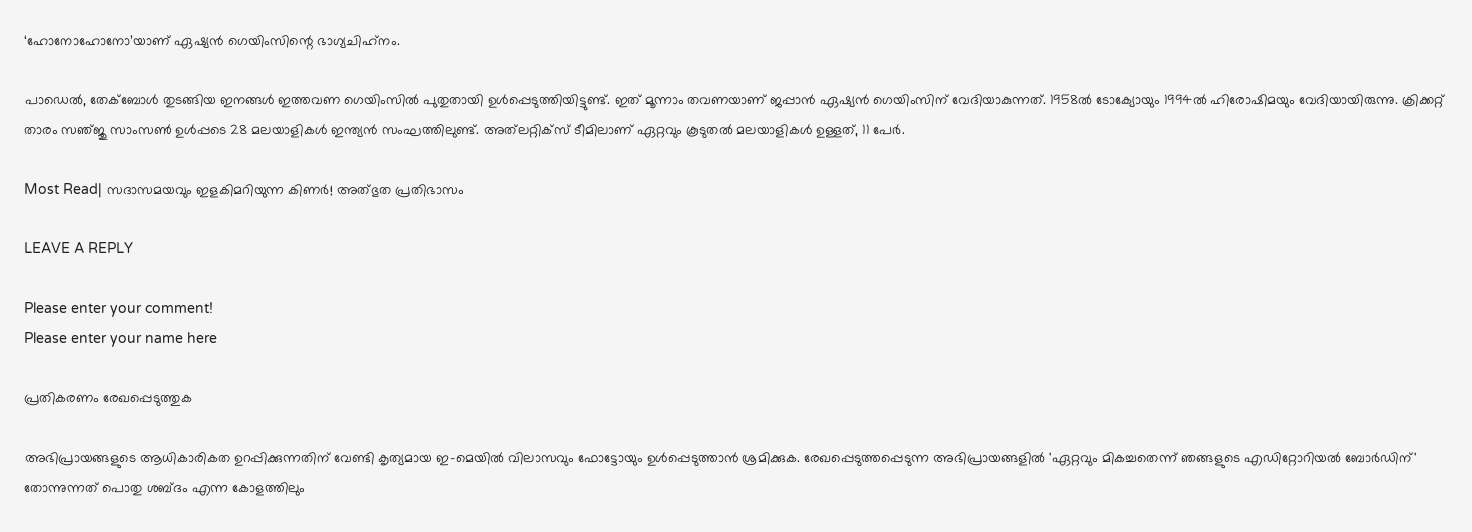‘ഹോനോഹോനോ’യാണ് ഏഷ്യൻ ഗെയിംസിന്റെ ഭാഗ്യചിഹ്‌നം.

പാഡെൽ, തേക്ബോൾ തുടങ്ങിയ ഇനങ്ങൾ ഇത്തവണ ഗെയിംസിൽ പുതുതായി ഉൾപ്പെടുത്തിയിട്ടുണ്ട്. ഇത് മൂന്നാം തവണയാണ് ജപ്പാൻ ഏഷ്യൻ ഗെയിംസിന് വേദിയാകുന്നത്. 1958ൽ ടോക്യോയും 1994ൽ ഹിരോഷിമയും വേദിയായിരുന്നു. ക്രിക്കറ്റ് താരം സഞ്‌ജു സാംസൺ ഉൾപ്പടെ 28 മലയാളികൾ ഇന്ത്യൻ സംഘത്തിലുണ്ട്. അത്‍ലറ്റിക്‌സ് ടീമിലാണ് ഏറ്റവും കൂടുതൽ മലയാളികൾ ഉള്ളത്, 11 പേർ.

Most Read| സദാസമയവും ഇളകിമറിയുന്ന കിണർ! അത്‌ഭുത പ്രതിഭാസം

LEAVE A REPLY

Please enter your comment!
Please enter your name here

പ്രതികരണം രേഖപ്പെടുത്തുക

അഭിപ്രായങ്ങളുടെ ആധികാരികത ഉറപ്പിക്കുന്നതിന് വേണ്ടി കൃത്യമായ ഇ-മെയിൽ വിലാസവും ഫോട്ടോയും ഉൾപ്പെടുത്താൻ ശ്രമിക്കുക. രേഖപ്പെടുത്തപ്പെടുന്ന അഭിപ്രായങ്ങളിൽ 'ഏറ്റവും മികച്ചതെന്ന് ഞങ്ങളുടെ എഡിറ്റോറിയൽ ബോർഡിന്' തോന്നുന്നത് പൊതു ശബ്‌ദം എന്ന കോളത്തിലും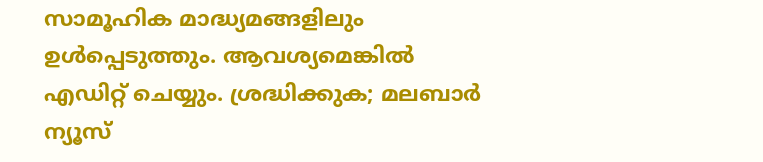സാമൂഹിക മാദ്ധ്യമങ്ങളിലും ഉൾപ്പെടുത്തും. ആവശ്യമെങ്കിൽ എഡിറ്റ് ചെയ്യും. ശ്രദ്ധിക്കുക; മലബാർ ന്യൂസ്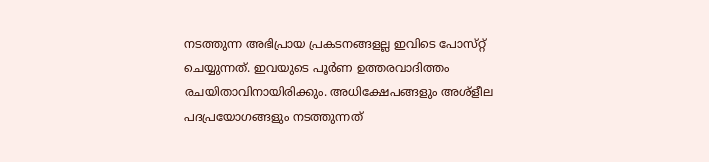നടത്തുന്ന അഭിപ്രായ പ്രകടനങ്ങളല്ല ഇവിടെ പോസ്‌റ്റ് ചെയ്യുന്നത്. ഇവയുടെ പൂർണ ഉത്തരവാദിത്തം രചയിതാവിനായിരിക്കും. അധിക്ഷേപങ്ങളും അശ്‌ളീല പദപ്രയോഗങ്ങളും നടത്തുന്നത്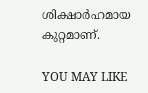ശിക്ഷാർഹമായ കുറ്റമാണ്.

YOU MAY LIKE